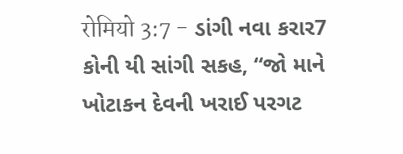रोमियो 3:7 - ડાંગી નવા કરાર7 કોની યી સાંગી સકહ, “જો માને ખોટાકન દેવની ખરાઈ પરગટ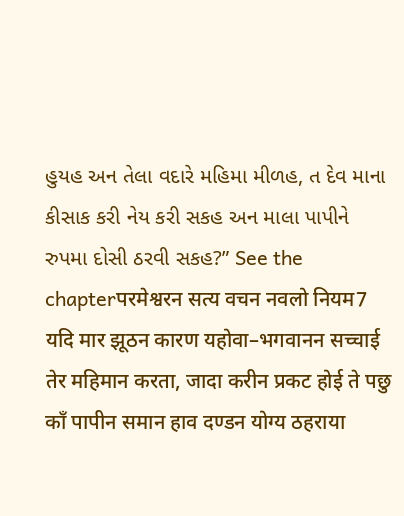હુયહ અન તેલા વદારે મહિમા મીળહ, ત દેવ માના કીસાક કરી નેય કરી સકહ અન માલા પાપીને રુપમા દોસી ઠરવી સકહ?” See the chapterपरमेश्वरन सत्य वचन नवलो नियम7 यदि मार झूठन कारण यहोवा–भगवानन सच्चाई तेर महिमान करता, जादा करीन प्रकट होई ते पछु काँ पापीन समान हाव दण्डन योग्य ठहराया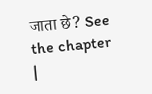जाता छे? See the chapter |